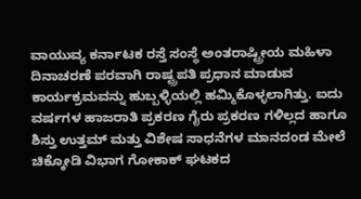ವಾಯುವ್ಯ ಕರ್ನಾಟಕ ರಸ್ತೆ ಸಂಸ್ಥೆ ಅಂತರಾಷ್ಟ್ರೀಯ ಮಹಿಳಾ ದಿನಾಚರಣೆ ಪರವಾಗಿ ರಾಷ್ಟ್ರಪತಿ ಪ್ರಧಾನ ಮಾಡುವ ಕಾರ್ಯಕ್ರಮವನ್ನು ಹುಬ್ಬಳ್ಳಿಯಲ್ಲಿ ಹಮ್ಮಿಕೊಳ್ಳಲಾಗಿತ್ತು. ಐದು ವರ್ಷಗಳ ಹಾಜರಾತಿ ಪ್ರಕರಣ ಗೈರು ಪ್ರಕರಣ ಗಳಿಲ್ಲದ ಹಾಗೂ ಶಿಸ್ತು ಉತ್ತಮ್ ಮತ್ತು ವಿಶೇಷ ಸಾಧನೆಗಳ ಮಾನದಂಡ ಮೇಲೆ ಚಿಕ್ಕೋಡಿ ವಿಭಾಗ ಗೋಕಾಕ್ ಘಟಕದ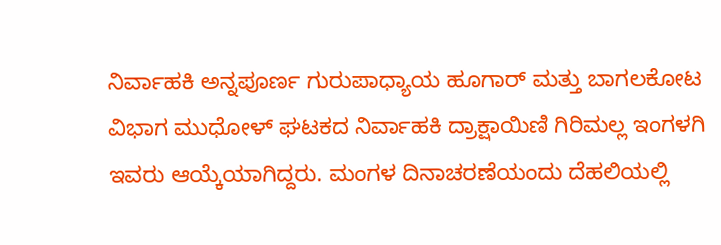ನಿರ್ವಾಹಕಿ ಅನ್ನಪೂರ್ಣ ಗುರುಪಾಧ್ಯಾಯ ಹೂಗಾರ್ ಮತ್ತು ಬಾಗಲಕೋಟ ವಿಭಾಗ ಮುಧೋಳ್ ಘಟಕದ ನಿರ್ವಾಹಕಿ ದ್ರಾಕ್ಷಾಯಿಣಿ ಗಿರಿಮಲ್ಲ ಇಂಗಳಗಿ ಇವರು ಆಯ್ಕೆಯಾಗಿದ್ದರು. ಮಂಗಳ ದಿನಾಚರಣೆಯಂದು ದೆಹಲಿಯಲ್ಲಿ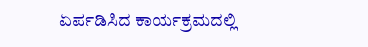ಏರ್ಪಡಿಸಿದ ಕಾರ್ಯಕ್ರಮದಲ್ಲಿ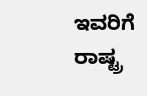ಇವರಿಗೆ ರಾಷ್ಟ್ರ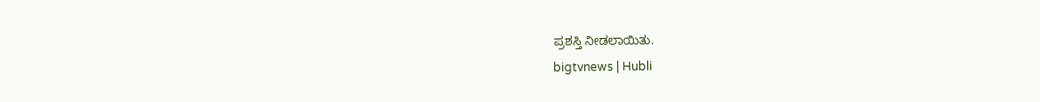ಪ್ರಶಸ್ತಿ ನೀಡಲಾಯಿತು.
bigtvnews | Hubli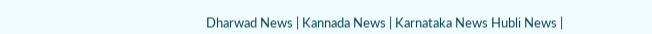Dharwad News | Kannada News | Karnataka News Hubli News |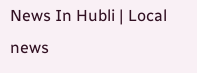News In Hubli | Local news